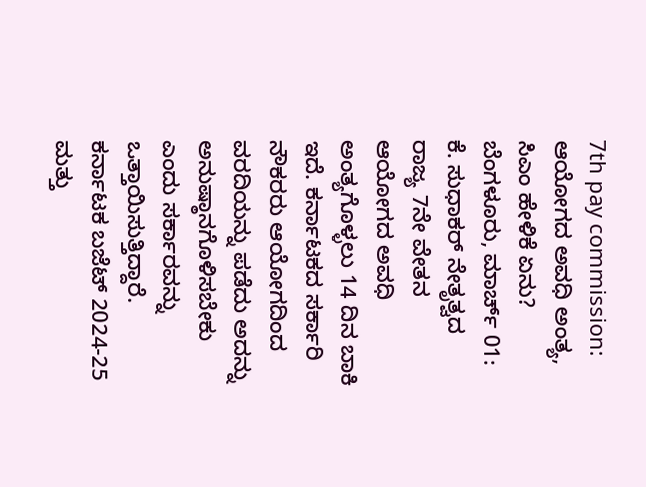7th pay commission: ಆಯೋಗದ ಅವಧಿ ಅಂತ್ಯ, ಸಿಎಂ ಹೇಳಿಕೆ ಏನು?
ಬೆಂಗಳೂರು, ಮಾರ್ಚ್ 01: ಕೆ. ಸುಧಾಕರ್ ನೇತೃತ್ವದ ರಾಜ್ಯ 7ನೇ ವೇತನ ಆಯೋಗದ ಅವಧಿ ಅಂತ್ಯಗೊಳ್ಳಲು 14 ದಿನ ಬಾಕಿ ಇದೆ. ಕರ್ನಾಟಕದ ಸರ್ಕಾರಿ ನೌಕರರು ಆಯೋಗದಿಂದ ವರದಿಯನ್ನು ಪಡೆದು ಅದನ್ನು ಅನುಷ್ಠಾನಗೊಳಿಸಬೇಕು ಎಂದು ಸರ್ಕಾರವನ್ನು ಒತ್ತಾಯಿಸುತ್ತಿದ್ದಾರೆ.
ಕರ್ನಾಟಕ ಬಜೆಟ್ 2024-25 ಮತ್ತು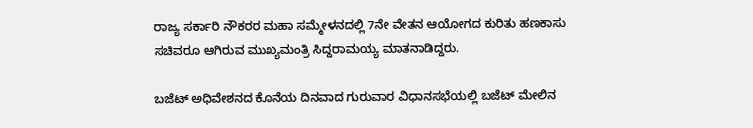ರಾಜ್ಯ ಸರ್ಕಾರಿ ನೌಕರರ ಮಹಾ ಸಮ್ಮೇಳನದಲ್ಲಿ 7ನೇ ವೇತನ ಆಯೋಗದ ಕುರಿತು ಹಣಕಾಸು ಸಚಿವರೂ ಆಗಿರುವ ಮುಖ್ಯಮಂತ್ರಿ ಸಿದ್ದರಾಮಯ್ಯ ಮಾತನಾಡಿದ್ದರು.

ಬಜೆಟ್ ಅಧಿವೇಶನದ ಕೊನೆಯ ದಿನವಾದ ಗುರುವಾರ ವಿಧಾನಸಭೆಯಲ್ಲಿ ಬಜೆಟ್ ಮೇಲಿನ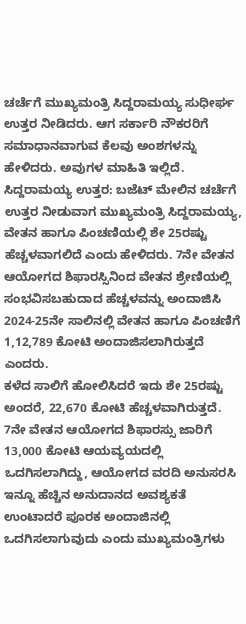ಚರ್ಚೆಗೆ ಮುಖ್ಯಮಂತ್ರಿ ಸಿದ್ದರಾಮಯ್ಯ ಸುಧೀರ್ಘ ಉತ್ತರ ನೀಡಿದರು. ಆಗ ಸರ್ಕಾರಿ ನೌಕರರಿಗೆ ಸಮಾಧಾನವಾಗುವ ಕೆಲವು ಅಂಶಗಳನ್ನು ಹೇಳಿದರು. ಅವುಗಳ ಮಾಹಿತಿ ಇಲ್ಲಿದೆ.
ಸಿದ್ದರಾಮಯ್ಯ ಉತ್ತರ: ಬಜೆಟ್ ಮೇಲಿನ ಚರ್ಚೆಗೆ ಉತ್ತರ ನೀಡುವಾಗ ಮುಖ್ಯಮಂತ್ರಿ ಸಿದ್ದರಾಮಯ್ಯ, ವೇತನ ಹಾಗೂ ಪಿಂಚಣಿಯಲ್ಲಿ ಶೇ 25ರಷ್ಟು ಹೆಚ್ಚಳವಾಗಲಿದೆ ಎಂದು ಹೇಳಿದರು. 7ನೇ ವೇತನ ಆಯೋಗದ ಶಿಫಾರಸ್ಸಿನಿಂದ ವೇತನ ಶ್ರೇಣಿಯಲ್ಲಿ ಸಂಭವಿಸಬಹುದಾದ ಹೆಚ್ಚಳವನ್ನು ಅಂದಾಜಿಸಿ 2024-25ನೇ ಸಾಲಿನಲ್ಲಿ ವೇತನ ಹಾಗೂ ಪಿಂಚಣಿಗೆ 1,12,789 ಕೋಟಿ ಅಂದಾಜಿಸಲಾಗಿರುತ್ತದೆ ಎಂದರು.
ಕಳೆದ ಸಾಲಿಗೆ ಹೋಲಿಸಿದರೆ ಇದು ಶೇ 25ರಷ್ಟು ಅಂದರೆ, 22,670 ಕೋಟಿ ಹೆಚ್ಚಳವಾಗಿರುತ್ತದೆ. 7ನೇ ವೇತನ ಆಯೋಗದ ಶಿಫಾರಸ್ಸು ಜಾರಿಗೆ 13,000 ಕೋಟಿ ಆಯವ್ಯಯದಲ್ಲಿ ಒದಗಿಸಲಾಗಿದ್ದು, ಆಯೋಗದ ವರದಿ ಅನುಸರಸಿ ಇನ್ನೂ ಹೆಚ್ಚಿನ ಅನುದಾನದ ಅವಶ್ಯಕತೆ ಉಂಟಾದರೆ ಪೂರಕ ಅಂದಾಜಿನಲ್ಲಿ ಒದಗಿಸಲಾಗುವುದು ಎಂದು ಮುಖ್ಯಮಂತ್ರಿಗಳು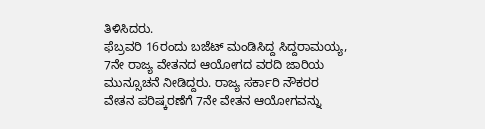ತಿಳಿಸಿದರು.
ಫೆಬ್ರವರಿ 16ರಂದು ಬಜೆಟ್ ಮಂಡಿಸಿದ್ದ ಸಿದ್ದರಾಮಯ್ಯ, 7ನೇ ರಾಜ್ಯ ವೇತನದ ಆಯೋಗದ ವರದಿ ಜಾರಿಯ ಮುನ್ಸೂಚನೆ ನೀಡಿದ್ದರು. ರಾಜ್ಯ ಸರ್ಕಾರಿ ನೌಕರರ ವೇತನ ಪರಿಷ್ಕರಣೆಗೆ 7ನೇ ವೇತನ ಆಯೋಗವನ್ನು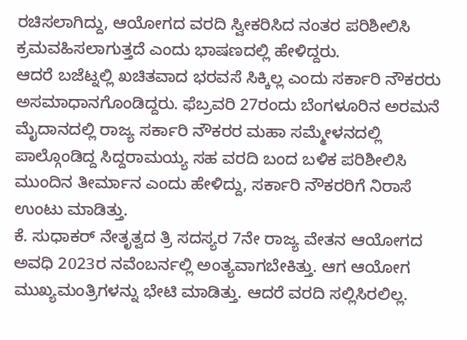ರಚಿಸಲಾಗಿದ್ದು, ಆಯೋಗದ ವರದಿ ಸ್ವೀಕರಿಸಿದ ನಂತರ ಪರಿಶೀಲಿಸಿ ಕ್ರಮವಹಿಸಲಾಗುತ್ತದೆ ಎಂದು ಭಾಷಣದಲ್ಲಿ ಹೇಳಿದ್ದರು.
ಆದರೆ ಬಜೆಟ್ನಲ್ಲಿ ಖಚಿತವಾದ ಭರವಸೆ ಸಿಕ್ಕಿಲ್ಲ ಎಂದು ಸರ್ಕಾರಿ ನೌಕರರು ಅಸಮಾಧಾನಗೊಂಡಿದ್ದರು. ಫೆಬ್ರವರಿ 27ರಂದು ಬೆಂಗಳೂರಿನ ಅರಮನೆ ಮೈದಾನದಲ್ಲಿ ರಾಜ್ಯ ಸರ್ಕಾರಿ ನೌಕರರ ಮಹಾ ಸಮ್ಮೇಳನದಲ್ಲಿ ಪಾಲ್ಗೊಂಡಿದ್ದ ಸಿದ್ದರಾಮಯ್ಯ ಸಹ ವರದಿ ಬಂದ ಬಳಿಕ ಪರಿಶೀಲಿಸಿ ಮುಂದಿನ ತೀರ್ಮಾನ ಎಂದು ಹೇಳಿದ್ದು, ಸರ್ಕಾರಿ ನೌಕರರಿಗೆ ನಿರಾಸೆ ಉಂಟು ಮಾಡಿತ್ತು.
ಕೆ. ಸುಧಾಕರ್ ನೇತೃತ್ವದ ತ್ರಿ ಸದಸ್ಯರ 7ನೇ ರಾಜ್ಯ ವೇತನ ಆಯೋಗದ ಅವಧಿ 2023ರ ನವೆಂಬರ್ನಲ್ಲಿ ಅಂತ್ಯವಾಗಬೇಕಿತ್ತು. ಆಗ ಆಯೋಗ ಮುಖ್ಯಮಂತ್ರಿಗಳನ್ನು ಭೇಟಿ ಮಾಡಿತ್ತು. ಆದರೆ ವರದಿ ಸಲ್ಲಿಸಿರಲಿಲ್ಲ.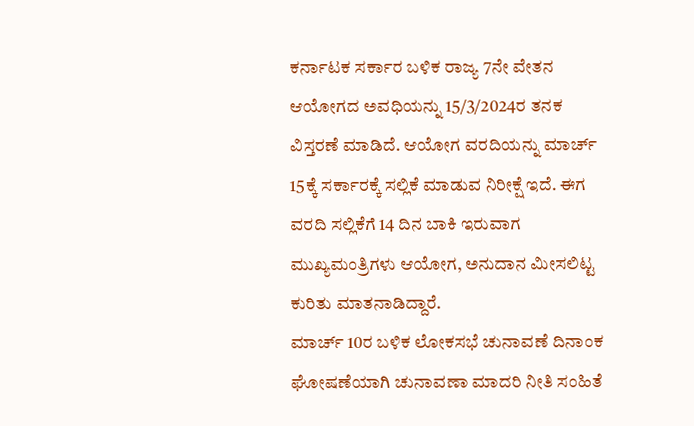ಕರ್ನಾಟಕ ಸರ್ಕಾರ ಬಳಿಕ ರಾಜ್ಯ 7ನೇ ವೇತನ ಆಯೋಗದ ಅವಧಿಯನ್ನು 15/3/2024ರ ತನಕ ವಿಸ್ತರಣೆ ಮಾಡಿದೆ. ಆಯೋಗ ವರದಿಯನ್ನು ಮಾರ್ಚ್ 15ಕ್ಕೆ ಸರ್ಕಾರಕ್ಕೆ ಸಲ್ಲಿಕೆ ಮಾಡುವ ನಿರೀಕ್ಷೆ ಇದೆ. ಈಗ ವರದಿ ಸಲ್ಲಿಕೆಗೆ 14 ದಿನ ಬಾಕಿ ಇರುವಾಗ ಮುಖ್ಯಮಂತ್ರಿಗಳು ಆಯೋಗ, ಅನುದಾನ ಮೀಸಲಿಟ್ಟ ಕುರಿತು ಮಾತನಾಡಿದ್ದಾರೆ.
ಮಾರ್ಚ್ 10ರ ಬಳಿಕ ಲೋಕಸಭೆ ಚುನಾವಣೆ ದಿನಾಂಕ ಘೋಷಣೆಯಾಗಿ ಚುನಾವಣಾ ಮಾದರಿ ನೀತಿ ಸಂಹಿತೆ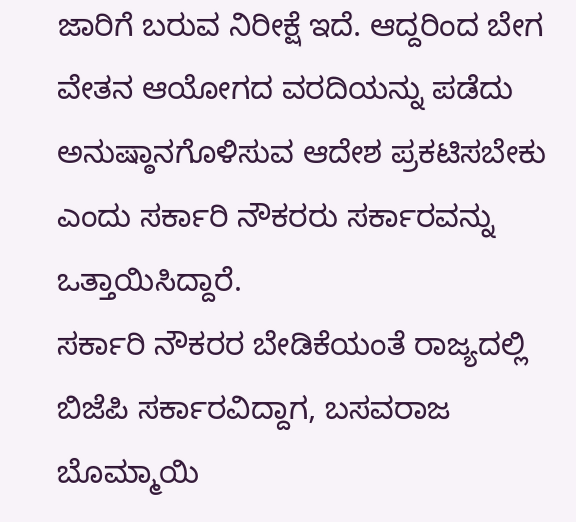ಜಾರಿಗೆ ಬರುವ ನಿರೀಕ್ಷೆ ಇದೆ. ಆದ್ದರಿಂದ ಬೇಗ ವೇತನ ಆಯೋಗದ ವರದಿಯನ್ನು ಪಡೆದು ಅನುಷ್ಠಾನಗೊಳಿಸುವ ಆದೇಶ ಪ್ರಕಟಿಸಬೇಕು ಎಂದು ಸರ್ಕಾರಿ ನೌಕರರು ಸರ್ಕಾರವನ್ನು ಒತ್ತಾಯಿಸಿದ್ದಾರೆ.
ಸರ್ಕಾರಿ ನೌಕರರ ಬೇಡಿಕೆಯಂತೆ ರಾಜ್ಯದಲ್ಲಿ ಬಿಜೆಪಿ ಸರ್ಕಾರವಿದ್ದಾಗ, ಬಸವರಾಜ ಬೊಮ್ಮಾಯಿ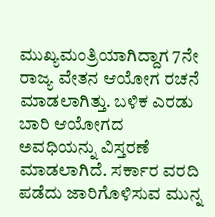ಮುಖ್ಯಮಂತ್ರಿಯಾಗಿದ್ದಾಗ 7ನೇ ರಾಜ್ಯ ವೇತನ ಆಯೋಗ ರಚನೆ ಮಾಡಲಾಗಿತ್ತು. ಬಳಿಕ ಎರಡು ಬಾರಿ ಆಯೋಗದ ಅವಧಿಯನ್ನು ವಿಸ್ತರಣೆ ಮಾಡಲಾಗಿದೆ. ಸರ್ಕಾರ ವರದಿ ಪಡೆದು ಜಾರಿಗೊಳಿಸುವ ಮುನ್ನ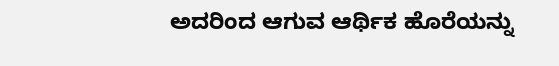ಅದರಿಂದ ಆಗುವ ಆರ್ಥಿಕ ಹೊರೆಯನ್ನು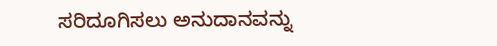ಸರಿದೂಗಿಸಲು ಅನುದಾನವನ್ನು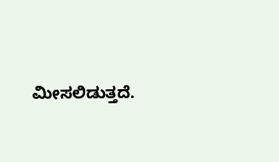ಮೀಸಲಿಡುತ್ತದೆ.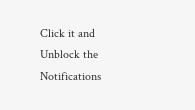Click it and Unblock the Notifications